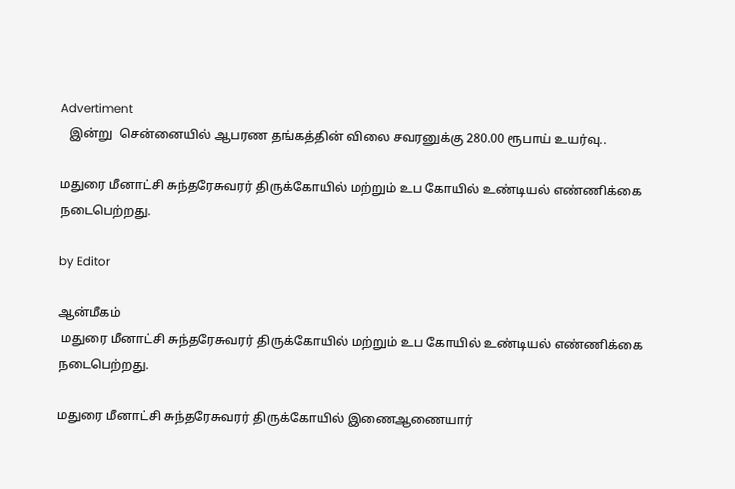Advertiment
   இன்று  சென்னையில் ஆபரண தங்கத்தின் விலை சவரனுக்கு 280.00 ரூபாய் உயர்வு..

மதுரை மீனாட்சி சுந்தரேசுவரர் திருக்கோயில் மற்றும் உப கோயில் உண்டியல் எண்ணிக்கை நடைபெற்றது.

by Editor

ஆன்மீகம்
 மதுரை மீனாட்சி சுந்தரேசுவரர் திருக்கோயில் மற்றும் உப கோயில் உண்டியல் எண்ணிக்கை நடைபெற்றது.

மதுரை மீனாட்சி சுந்தரேசுவரர் திருக்கோயில் இணைஆணையார்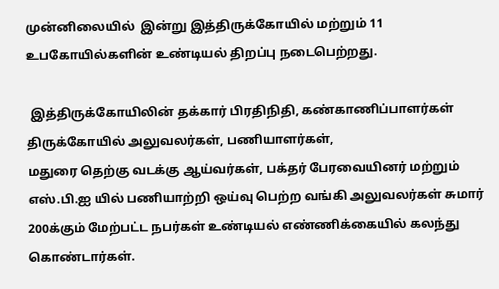முன்னிலையில்  இன்று இத்திருக்கோயில் மற்றும் 11 உபகோயில்களின் உண்டியல் திறப்பு நடைபெற்றது.

 இத்திருக்கோயிலின் தக்கார் பிரதிநிதி, கண்காணிப்பாளர்கள் திருக்கோயில் அலுவலர்கள், பணியாளர்கள்,
மதுரை தெற்கு வடக்கு ஆய்வர்கள், பக்தர் பேரவையினர் மற்றும் எஸ்.பி.ஐ யில் பணியாற்றி ஒய்வு பெற்ற வங்கி அலுவலர்கள் சுமார் 200க்கும் மேற்பட்ட நபர்கள் உண்டியல் எண்ணிக்கையில் கலந்து கொண்டார்கள்.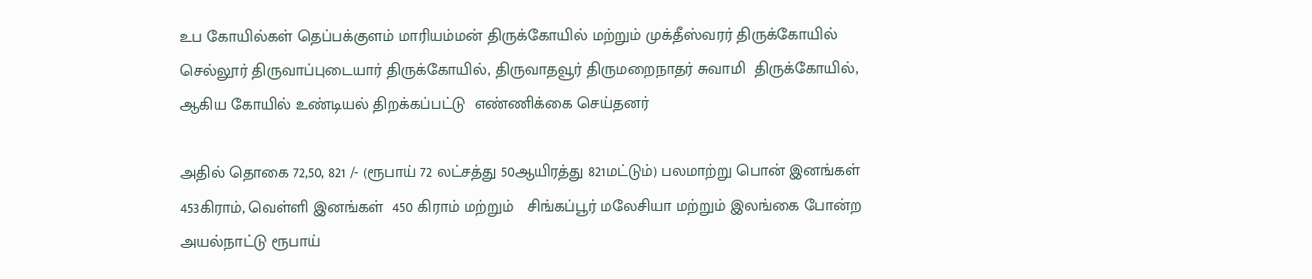உப கோயில்கள் தெப்பக்குளம் மாரியம்மன் திருக்கோயில் மற்றும் முக்தீஸ்வரர் திருக்கோயில் செல்லூர் திருவாப்புடையார் திருக்கோயில், திருவாதவூர் திருமறைநாதர் சுவாமி  திருக்கோயில், ஆகிய கோயில் உண்டியல் திறக்கப்பட்டு  எண்ணிக்கை செய்தனர்

அதில் தொகை 72,50, 821 /- (ரூபாய் 72 லட்சத்து 50ஆயிரத்து 821மட்டும்) பலமாற்று பொன் இனங்கள் 453கிராம், வெள்ளி இனங்கள்  450 கிராம் மற்றும்   சிங்கப்பூர் மலேசியா மற்றும் இலங்கை போன்ற அயல்நாட்டு ரூபாய்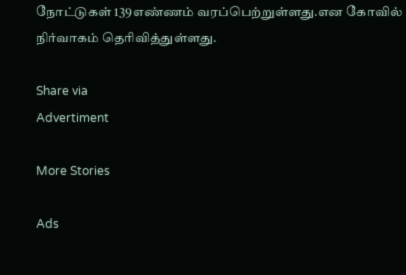நோட்டுகள் 139எண்ணம் வரப்பெற்றுள்ளது.என கோவில் நிர்வாகம் தெரிவித்துள்ளது.

Share via
Advertiment

More Stories

Ads